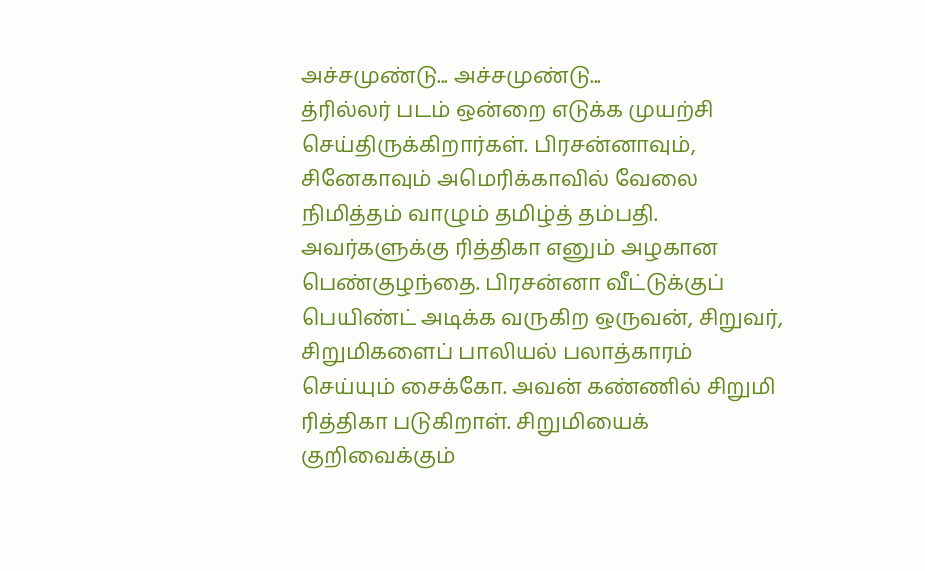அச்சமுண்டு... அச்சமுண்டு...
த்ரில்லர் படம் ஒன்றை எடுக்க முயற்சி செய்திருக்கிறார்கள். பிரசன்னாவும், சினேகாவும் அமெரிக்காவில் வேலை நிமித்தம் வாழும் தமிழ்த் தம்பதி. அவர்களுக்கு ரித்திகா எனும் அழகான பெண்குழந்தை. பிரசன்னா வீட்டுக்குப் பெயிண்ட் அடிக்க வருகிற ஒருவன், சிறுவர், சிறுமிகளைப் பாலியல் பலாத்காரம் செய்யும் சைக்கோ. அவன் கண்ணில் சிறுமி ரித்திகா படுகிறாள். சிறுமியைக் குறிவைக்கும்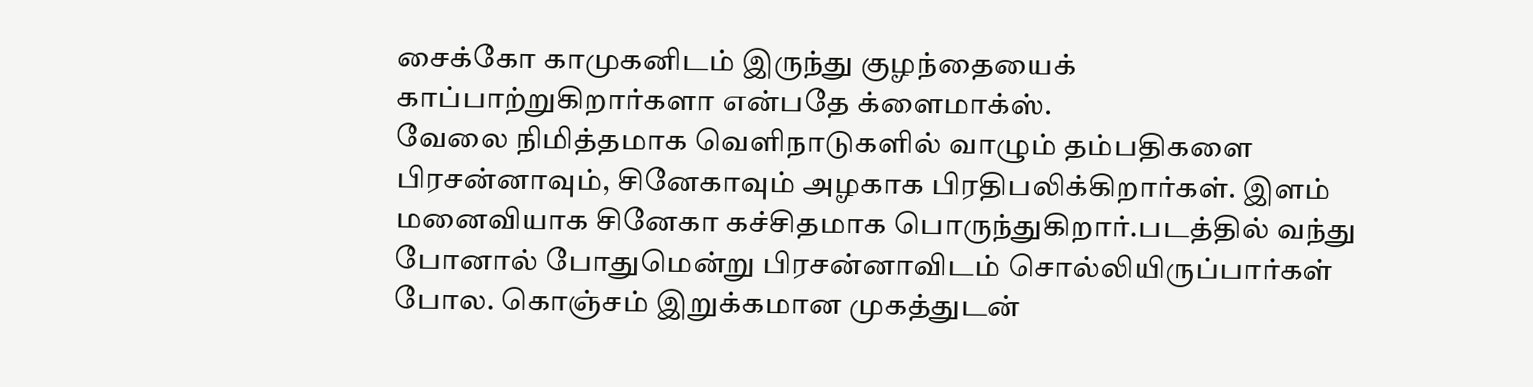சைக்கோ காமுகனிடம் இருந்து குழந்தையைக் காப்பாற்றுகிறார்களா என்பதே க்ளைமாக்ஸ்.
வேலை நிமித்தமாக வெளிநாடுகளில் வாழும் தம்பதிகளை பிரசன்னாவும், சினேகாவும் அழகாக பிரதிபலிக்கிறார்கள். இளம் மனைவியாக சினேகா கச்சிதமாக பொருந்துகிறார்.படத்தில் வந்து போனால் போதுமென்று பிரசன்னாவிடம் சொல்லியிருப்பார்கள் போல. கொஞ்சம் இறுக்கமான முகத்துடன்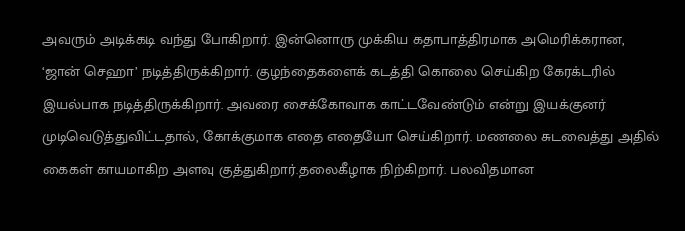அவரும் அடிக்கடி வந்து போகிறார். இன்னொரு முக்கிய கதாபாத்திரமாக அமெரிக்கரான, ‘ஜான் செஹா’ நடித்திருக்கிறார். குழந்தைகளைக் கடத்தி கொலை செய்கிற கேரக்டரில் இயல்பாக நடித்திருக்கிறார். அவரை சைக்கோவாக காட்டவேண்டும் என்று இயக்குனர் முடிவெடுத்துவிட்டதால், கோக்குமாக எதை எதையோ செய்கிறார். மணலை சுடவைத்து அதில் கைகள் காயமாகிற அளவு குத்துகிறார்.தலைகீழாக நிற்கிறார். பலவிதமான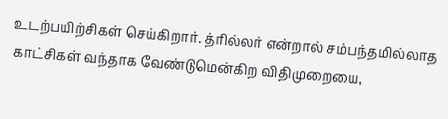உடற்பயிற்சிகள் செய்கிறார். த்ரில்லர் என்றால் சம்பந்தமில்லாத காட்சிகள் வந்தாக வேண்டுமென்கிற விதிமுறையை,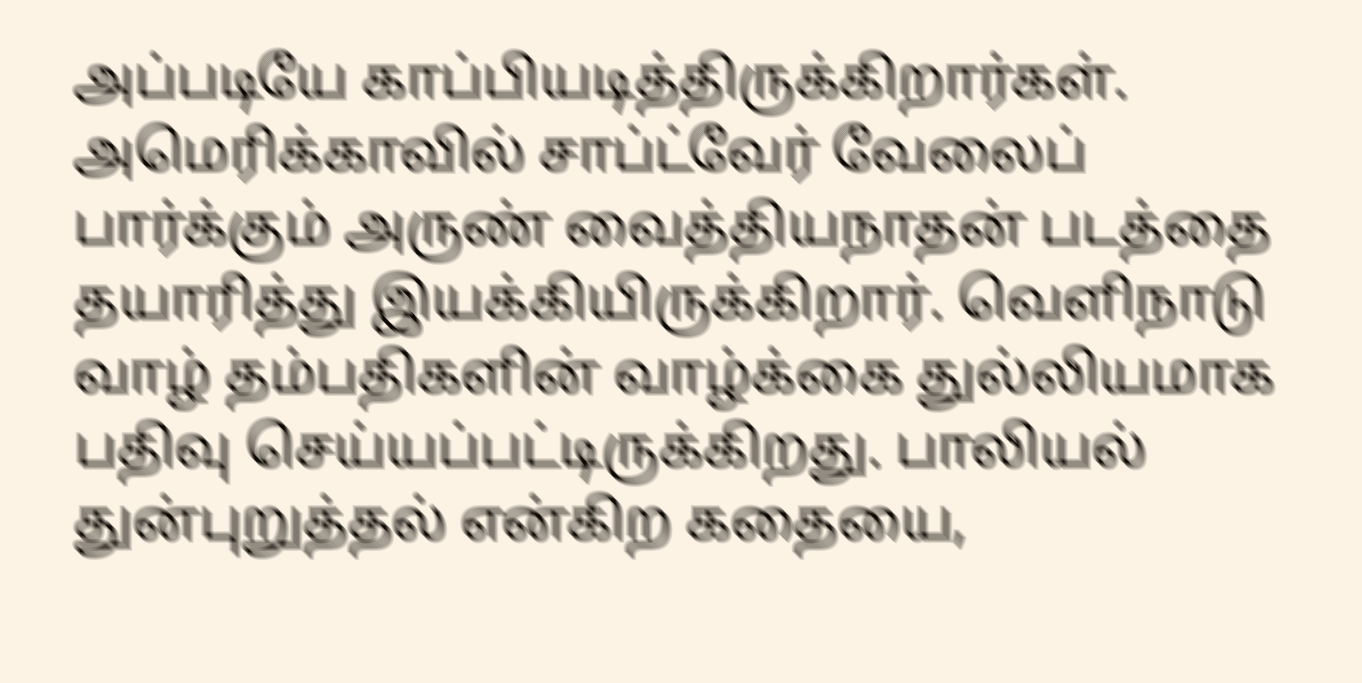அப்படியே காப்பியடித்திருக்கிறார்கள்.
அமெரிக்காவில் சாப்ட்வேர் வேலைப் பார்க்கும் அருண் வைத்தியநாதன் படத்தை தயாரித்து இயக்கியிருக்கிறார். வெளிநாடு வாழ் தம்பதிகளின் வாழ்க்கை துல்லியமாக பதிவு செய்யப்பட்டிருக்கிறது. பாலியல் துன்புறுத்தல் என்கிற கதையை,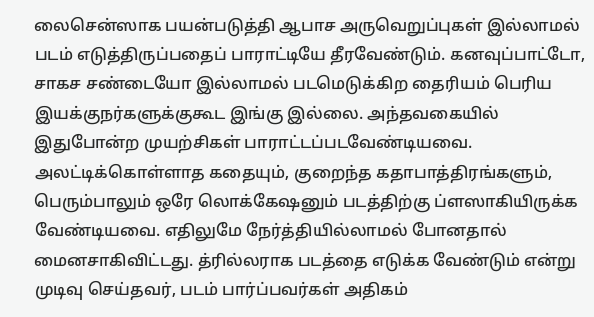லைசென்ஸாக பயன்படுத்தி ஆபாச அருவெறுப்புகள் இல்லாமல் படம் எடுத்திருப்பதைப் பாராட்டியே தீரவேண்டும். கனவுப்பாட்டோ, சாகச சண்டையோ இல்லாமல் படமெடுக்கிற தைரியம் பெரிய இயக்குநர்களுக்குகூட இங்கு இல்லை. அந்தவகையில் இதுபோன்ற முயற்சிகள் பாராட்டப்படவேண்டியவை.
அலட்டிக்கொள்ளாத கதையும், குறைந்த கதாபாத்திரங்களும், பெரும்பாலும் ஒரே லொக்கேஷனும் படத்திற்கு ப்ளஸாகியிருக்க வேண்டியவை. எதிலுமே நேர்த்தியில்லாமல் போனதால் மைனசாகிவிட்டது. த்ரில்லராக படத்தை எடுக்க வேண்டும் என்று முடிவு செய்தவர், படம் பார்ப்பவர்கள் அதிகம்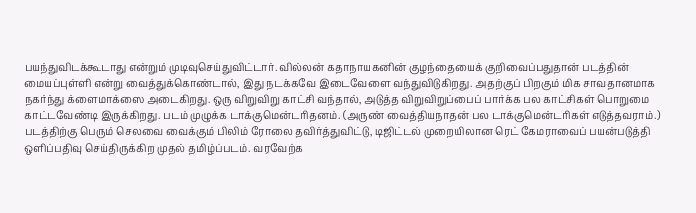பயந்துவிடக்கூடாது என்றும் முடிவுசெய்துவிட்டார். வில்லன் கதாநாயகனின் குழந்தையைக் குறிவைப்பதுதான் படத்தின் மையப்புள்ளி என்று வைத்துக்கொண்டால், இது நடக்கவே இடைவேளை வந்துவிடுகிறது. அதற்குப் பிறகும் மிக சாவதானமாக நகர்ந்து க்ளைமாக்ஸை அடைகிறது. ஒரு விறுவிறு காட்சி வந்தால், அடுத்த விறுவிறுப்பைப் பார்க்க பல காட்சிகள் பொறுமை காட்டவேண்டி இருக்கிறது. படம் முழுக்க டாக்குமென்டரிதனம். (அருண் வைத்தியநாதன் பல டாக்குமென்டரிகள் எடுத்தவராம்.)
படத்திற்கு பெரும் செலவை வைக்கும் பிலிம் ரோலை தவிர்த்துவிட்டு, டிஜிட்டல் முறையிலான ரெட் கேமராவைப் பயன்படுத்தி ஒளிப்பதிவு செய்திருக்கிற முதல் தமிழ்ப்படம். வரவேற்க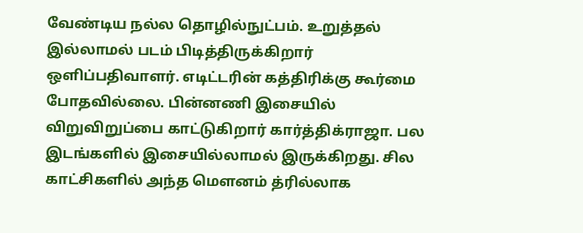வேண்டிய நல்ல தொழில்நுட்பம். உறுத்தல் இல்லாமல் படம் பிடித்திருக்கிறார் ஒளிப்பதிவாளர். எடிட்டரின் கத்திரிக்கு கூர்மை போதவில்லை. பின்னணி இசையில் விறுவிறுப்பை காட்டுகிறார் கார்த்திக்ராஜா. பல இடங்களில் இசையில்லாமல் இருக்கிறது. சில காட்சிகளில் அந்த மௌனம் த்ரில்லாக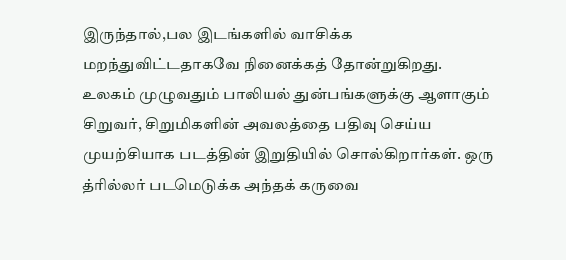இருந்தால்,பல இடங்களில் வாசிக்க மறந்துவிட்டதாகவே நினைக்கத் தோன்றுகிறது.
உலகம் முழுவதும் பாலியல் துன்பங்களுக்கு ஆளாகும் சிறுவர், சிறுமிகளின் அவலத்தை பதிவு செய்ய முயற்சியாக படத்தின் இறுதியில் சொல்கிறார்கள். ஒரு த்ரில்லர் படமெடுக்க அந்தக் கருவை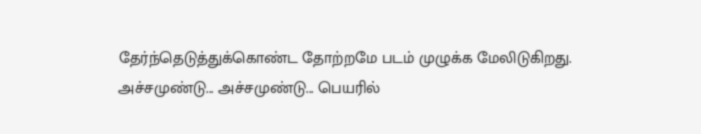தேர்ந்தெடுத்துக்கொண்ட தோற்றமே படம் முழுக்க மேலிடுகிறது.
அச்சமுண்டு... அச்சமுண்டு... பெயரில்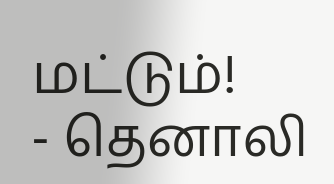மட்டும்!
- தெனாலி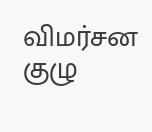விமர்சன குழு